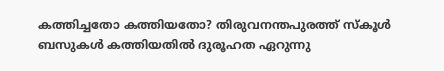കത്തിച്ചതോ കത്തിയതോ? തിരുവനന്തപുരത്ത് സ്കൂൾ ബസുകൾ കത്തിയതിൽ ദുരൂഹത ഏറുന്നു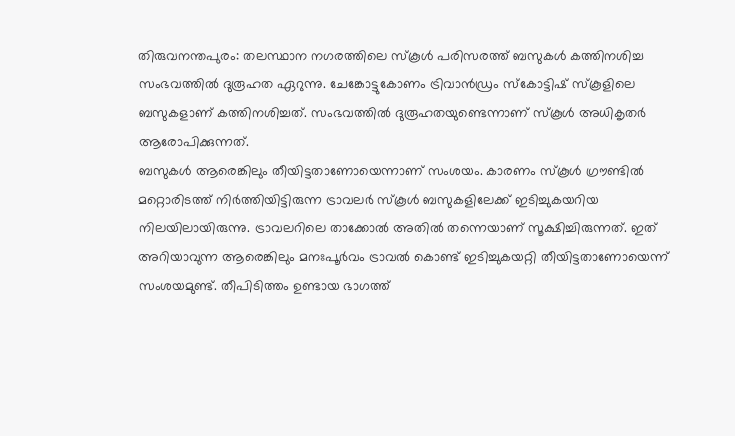തിരുവനന്തപുരം: തലസ്ഥാന നഗരത്തിലെ സ്കൂൾ പരിസരത്ത് ബസുകൾ കത്തിനശിച്ച സംഭവത്തിൽ ദുരൂഹത ഏറുന്നു. ചേങ്കോട്ടുകോണം ട്രിവാൻഡ്രം സ്കോട്ടിഷ് സ്കൂളിലെ ബസുകളാണ് കത്തിനശിച്ചത്. സംഭവത്തിൽ ദുരൂഹതയുണ്ടെന്നാണ് സ്കൂൾ അധികൃതർ ആരോപിക്കുന്നത്.
ബസുകൾ ആരെങ്കിലും തീയിട്ടതാണോയെന്നാണ് സംശയം. കാരണം സ്കൂൾ ഗ്രൗണ്ടിൽ മറ്റൊരിടത്ത് നിർത്തിയിട്ടിരുന്ന ട്രാവലർ സ്കൂൾ ബസുകളിലേക്ക് ഇടിച്ചുകയറിയ നിലയിലായിരുന്നു. ട്രാവലറിലെ താക്കോൽ അതിൽ തന്നെയാണ് സൂക്ഷിച്ചിരുന്നത്. ഇത് അറിയാവുന്ന ആരെങ്കിലും മനഃപൂർവം ട്രാവൽ കൊണ്ട് ഇടിച്ചുകയറ്റി തീയിട്ടതാണോയെന്ന് സംശയമുണ്ട്. തീപിടിത്തം ഉണ്ടായ ഭാഗത്ത്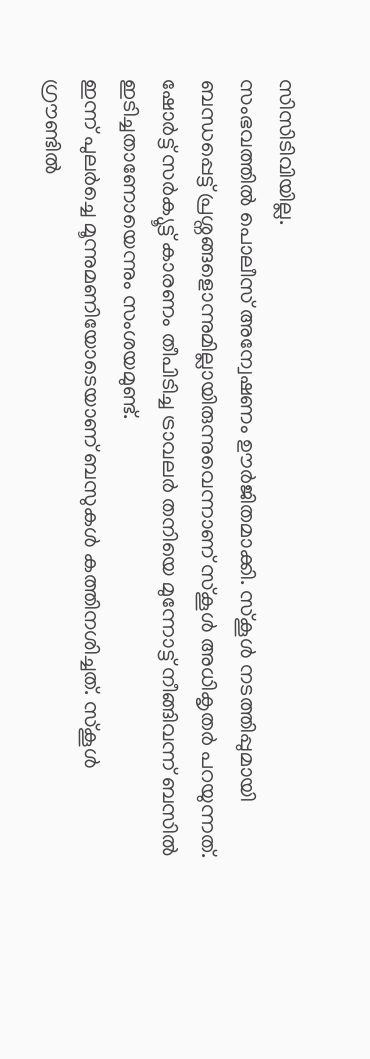സിസിടിവിയില്ല.
സംഭവത്തിൽ പൊലീസ് അന്വേഷണം ഊർജിതമാക്കി. സ്കൂൾ നടത്തിപ്പുമായി ബന്ധപ്പെട്ട് പ്രശ്നങ്ങളൊന്നുമില്ലായിരുന്നുവെന്നാണ് സ്കൂൾ അധികൃതർ പറയുന്നത്. ഷോർട്ട് സർക്യൂട്ട് കാരണം തീപിടിച്ച ട്രാവലർ തനിയെ മുന്നോട്ട് നീങ്ങിവന്ന് ബസിൽ ഇടിച്ചതാണോയെന്നും സംശയമുണ്ട്.
ഇന്ന് പുലർച്ചെ മൂന്നുമണിയോടെയാണ് ബസുകൾ കത്തിനശിച്ചത്. സ്കൂൾ ഗ്രൗണ്ടിൽ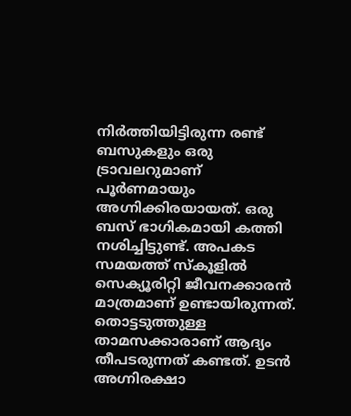നിർത്തിയിട്ടിരുന്ന രണ്ട് ബസുകളും ഒരു ട്രാവലറുമാണ് പൂർണമായും അഗ്നിക്കിരയായത്. ഒരു ബസ് ഭാഗികമായി കത്തി നശിച്ചിട്ടുണ്ട്. അപകട സമയത്ത് സ്കൂളിൽ സെക്യൂരിറ്റി ജീവനക്കാരൻ മാത്രമാണ് ഉണ്ടായിരുന്നത്. തൊട്ടടുത്തുള്ള താമസക്കാരാണ് ആദ്യം തീപടരുന്നത് കണ്ടത്. ഉടൻ അഗ്നിരക്ഷാ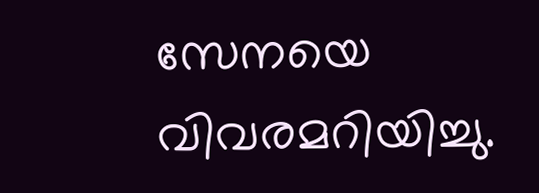സേനയെ വിവരമറിയിച്ചു.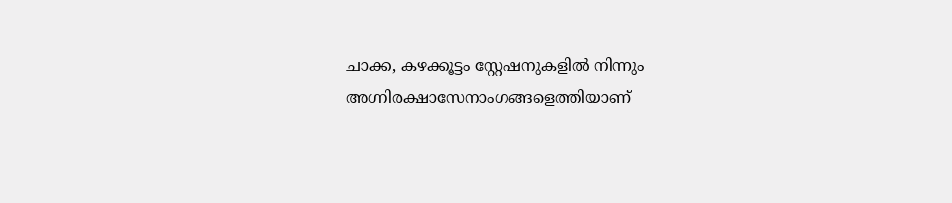ചാക്ക, കഴക്കൂട്ടം സ്റ്റേഷനുകളിൽ നിന്നും അഗ്നിരക്ഷാസേനാംഗങ്ങളെത്തിയാണ്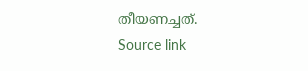തീയണച്ചത്.
Source link